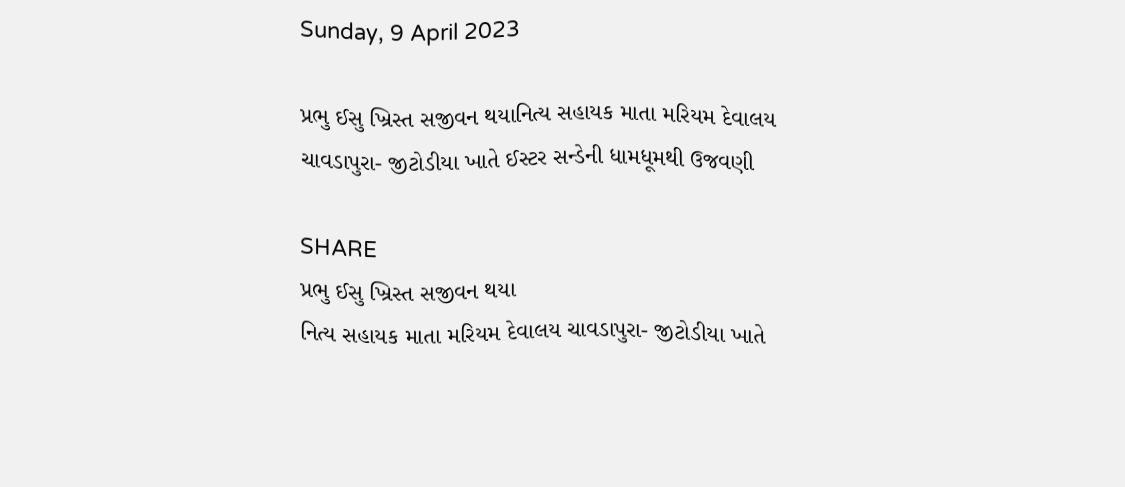Sunday, 9 April 2023

પ્રભુ ઈસુ ખ્રિસ્ત સજીવન થયાનિત્ય સહાયક માતા મરિયમ દેવાલય ચાવડાપુરા- જીટોડીયા ખાતે ઈસ્ટર સન્ડેની ધામધૂમથી ઉજવણી

SHARE
પ્રભુ ઈસુ ખ્રિસ્ત સજીવન થયા
નિત્ય સહાયક માતા મરિયમ દેવાલય ચાવડાપુરા- જીટોડીયા ખાતે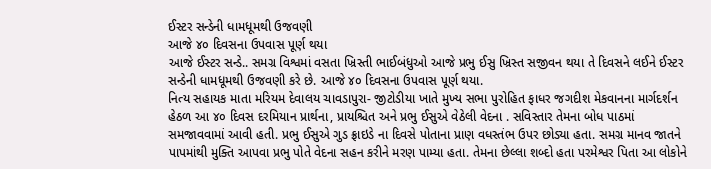ઈસ્ટર સન્ડેની ધામધૂમથી ઉજવણી
આજે ૪૦ દિવસના ઉપવાસ પૂર્ણ થયા
આજે ઈસ્ટર સન્ડે.. સમગ્ર વિશ્વમાં વસતા ખ્રિસ્તી ભાઈબંધુઓ આજે પ્રભુ ઈસુ ખ્રિસ્ત સજીવન થયા તે દિવસને લઈને ઈસ્ટર સન્ડેની ધામધૂમથી ઉજવણી કરે છે. આજે ૪૦ દિવસના ઉપવાસ પૂર્ણ થયા.
નિત્ય સહાયક માતા મરિયમ દેવાલય ચાવડાપુરા- જીટોડીયા ખાતે મુખ્ય સભા પુરોહિત ફાધર જગદીશ મેકવાનના માર્ગદર્શન હેઠળ આ ૪૦ દિવસ દરમિયાન પ્રાર્થના, પ્રાયશ્ચિત અને પ્રભુ ઈસુએ વેઠેલી વેદના . સવિસ્તાર તેમના બોધ પાઠમાં સમજાવવામાં આવી હતી. પ્રભુ ઈસુએ ગુડ ફ્રાઇડે ના દિવસે પોતાના પ્રાણ વધસ્તંભ ઉપર છોડ્યા હતા. સમગ્ર માનવ જાતને પાપમાંથી મુક્તિ આપવા પ્રભુ પોતે વેદના સહન કરીને મરણ પામ્યા હતા. તેમના છેલ્લા શબ્દો હતા પરમેશ્વર પિતા આ લોકોને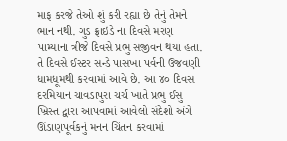માફ કરજે તેઓ શું કરી રહ્યા છે તેનું તેમને ભાન નથી. ગુડ ફ્રાઇડે ના દિવસે મરણ પામ્યાના ત્રીજે દિવસે પ્રભુ સજીવન થયા હતા. તે દિવસે ઈસ્ટર સન્ડે પાસખા પર્વની ઉજવણી ધામધૂમથી કરવામાં આવે છે. આ ૪૦ દિવસ દરમિયાન ચાવડાપુરા ચર્ચ ખાતે પ્રભુ ઈસુ ખ્રિસ્ત દ્વારા આપવામાં આવેલો સંદેશો અંગે ઊંડાણપૂર્વકનું મનન ચિંતન કરવામાં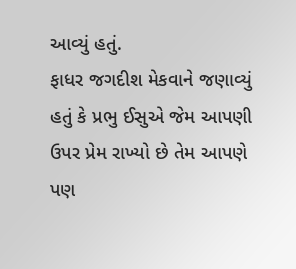આવ્યું હતું.
ફાધર જગદીશ મેકવાને જણાવ્યું હતું કે પ્રભુ ઈસુએ જેમ આપણી ઉપર પ્રેમ રાખ્યો છે તેમ આપણે પણ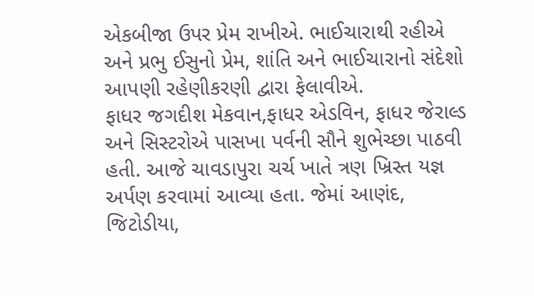એકબીજા ઉપર પ્રેમ રાખીએ. ભાઈચારાથી રહીએ અને પ્રભુ ઈસુનો પ્રેમ, શાંતિ અને ભાઈચારાનો સંદેશો આપણી રહેણીકરણી દ્વારા ફેલાવીએ.
ફાધર જગદીશ મેકવાન,ફાધર એડવિન, ફાધર જેરાલ્ડ અને સિસ્ટરોએ પાસખા પર્વની સૌને શુભેચ્છા પાઠવી હતી. આજે ચાવડાપુરા ચર્ચ ખાતે ત્રણ ખ્રિસ્ત યજ્ઞ અર્પણ કરવામાં આવ્યા હતા. જેમાં આણંદ, જિટોડીયા,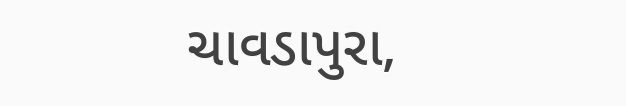ચાવડાપુરા,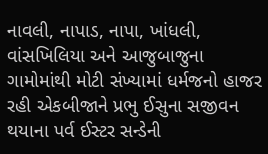નાવલી, નાપાડ, નાપા, ખાંધલી, વાંસખિલિયા અને આજુબાજુના ગામોમાંથી મોટી સંખ્યામાં ધર્મજનો હાજર રહી એકબીજાને પ્રભુ ઈસુના સજીવન થયાના પર્વ ઈસ્ટર સન્ડેની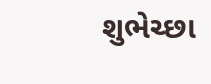શુભેચ્છા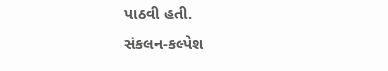પાઠવી હતી.
સંકલન-કલ્પેશ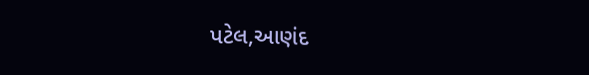પટેલ,આણંદ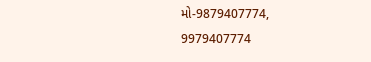મો-9879407774,
9979407774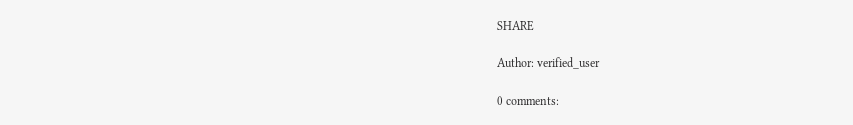SHARE

Author: verified_user

0 comments: